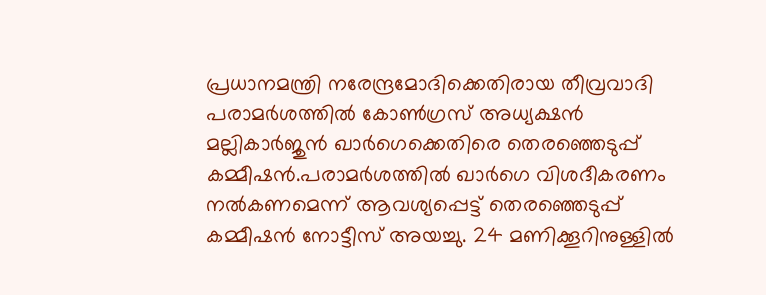പ്രധാനമന്ത്രി നരേന്ദ്രമോദിക്കെതിരായ തീവ്രവാദി പരാമര്‍ശത്തില്‍ കോണ്‍ഗ്രസ് അധ്യക്ഷന്‍ മല്ലികാര്‍ജുന്‍ ഖാര്‍ഗെക്കെതിരെ തെരഞ്ഞെടുപ്പ് കമ്മീഷന്‍.പരാമര്‍ശത്തില്‍ ഖാര്‍ഗെ വിശദീകരണം നല്‍കണമെന്ന് ആവശ്യപ്പെട്ട് തെരഞ്ഞെടുപ്പ് കമ്മീഷന്‍ നോട്ടീസ് അയച്ചു. 24 മണിക്കൂറിനുള്ളില്‍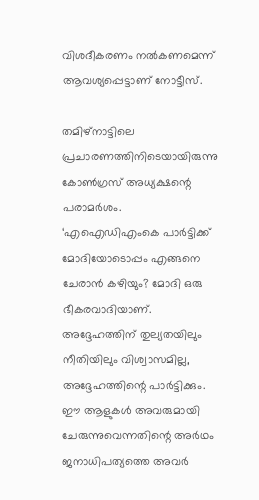വിശദീകരണം നല്‍കണമെന്ന് ആവശ്യപ്പെട്ടാണ് നോട്ടീസ്.

തമിഴ്നാട്ടിലെ പ്രചാരണത്തിനിടെയായിരുന്നു കോണ്‍ഗ്രസ് അധ്യക്ഷന്റെ പരാമര്‍ശം. ‘എഐഡിഎംകെ പാര്‍ട്ടിക്ക് മോദിയോടൊപ്പം എങ്ങനെ ചേരാന്‍ കഴിയും? മോദി ഒരു ഭീകരവാദിയാണ്. അദ്ദേഹത്തിന് തുല്യതയിലും നീതിയിലും വിശ്വാസമില്ല, അദ്ദേഹത്തിന്റെ പാര്‍ട്ടിക്കും. ഈ ആളുകള്‍ അവരുമായി ചേരുന്നുവെന്നതിന്റെ അര്‍ഥം ജനാധിപത്യത്തെ അവര്‍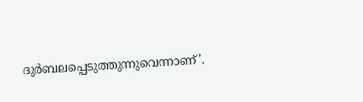ദുര്‍ബലപ്പെടുത്തുന്നുവെന്നാണ്’.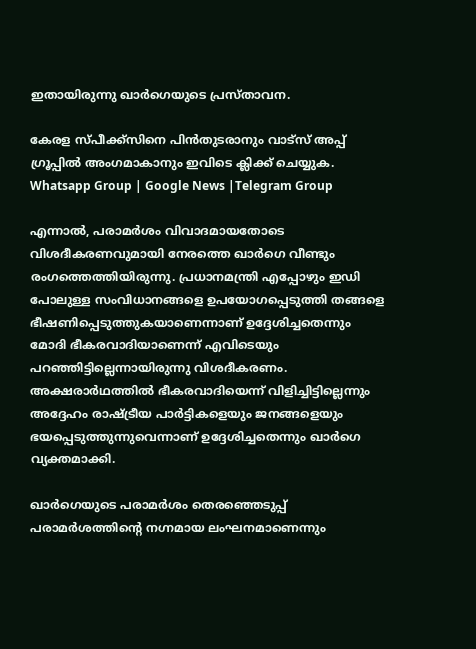ഇതായിരുന്നു ഖാര്‍ഗെയുടെ പ്രസ്താവന.

കേരള സ്പീക്ക്സിനെ പിൻതുടരാനും വാട്സ് അപ്പ് ഗ്രൂപ്പിൽ അംഗമാകാനും ഇവിടെ ക്ലിക്ക് ചെയ്യുക. Whatsapp Group | Google News |Telegram Group

എന്നാല്‍, പരാമര്‍ശം വിവാദമായതോടെ വിശദീകരണവുമായി നേരത്തെ ഖാര്‍ഗെ വീണ്ടും രംഗത്തെത്തിയിരുന്നു. പ്രധാനമന്ത്രി എപ്പോഴും ഇഡി പോലുള്ള സംവിധാനങ്ങളെ ഉപയോഗപ്പെടുത്തി തങ്ങളെ ഭീഷണിപ്പെടുത്തുകയാണെന്നാണ് ഉദ്ദേശിച്ചതെന്നും മോദി ഭീകരവാദിയാണെന്ന് എവിടെയും പറഞ്ഞിട്ടില്ലെന്നായിരുന്നു വിശദീകരണം. അക്ഷരാര്‍ഥത്തില്‍ ഭീകരവാദിയെന്ന് വിളിച്ചിട്ടില്ലെന്നും അദ്ദേഹം രാഷ്ട്രീയ പാര്‍ട്ടികളെയും ജനങ്ങളെയും ഭയപ്പെടുത്തുന്നുവെന്നാണ് ഉദ്ദേശിച്ചതെന്നും ഖാര്‍ഗെ വ്യക്തമാക്കി.

ഖാര്‍ഗെയുടെ പരാമര്‍ശം തെരഞ്ഞെടുപ്പ് പരാമര്‍ശത്തിന്റെ നഗ്നമായ ലംഘനമാണെന്നും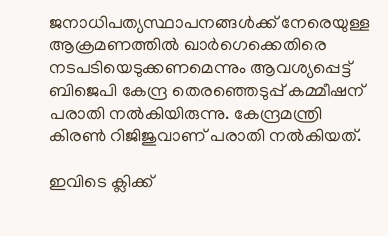ജനാധിപത്യസ്ഥാപനങ്ങള്‍ക്ക് നേരെയുള്ള ആക്രമണത്തില്‍ ഖാര്‍ഗെക്കെതിരെ നടപടിയെടുക്കണമെന്നും ആവശ്യപ്പെട്ട് ബിജെപി കേന്ദ്ര തെരഞ്ഞെടുപ്പ് കമ്മീഷന് പരാതി നല്‍കിയിരുന്നു. കേന്ദ്രമന്ത്രി കിരണ്‍ റിജിജുവാണ് പരാതി നല്‍കിയത്.

ഇവിടെ ക്ലിക്ക്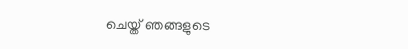ചെയ്ത് ഞങ്ങളുടെ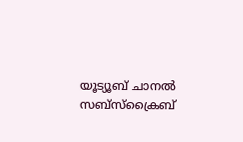യൂട്യൂബ് ചാനൽ സബ്സ്ക്രൈബ്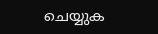ചെയ്യുക